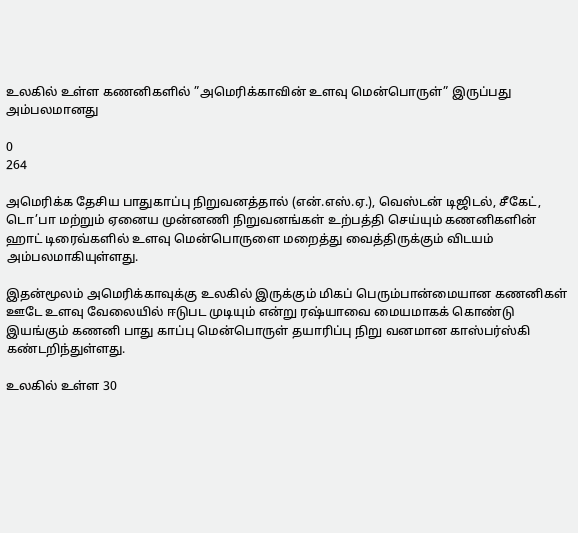உலகில் உள்ள கணனிகளில் ”அமெரிக்காவின் உளவு மென்பொருள்” இருப்பது அம்பலமானது

0
264

அமெரிக்க தேசிய பாதுகாப்பு நிறுவனத்தால் (என்.எஸ்.ஏ.), வெஸ்டன் டிஜிடல், சீகேட், டொ’பா மற்றும் ஏனைய முன்னணி நிறுவனங்கள் உற்பத்தி செய்யும் கணனிகளின் ஹாட் டிரைவ்களில் உளவு மென்பொருளை மறைத்து வைத்திருக்கும் விடயம் அம்பலமாகியுள்ளது.

இதன்மூலம் அமெரிக்காவுக்கு உலகில் இருக்கும் மிகப் பெரும்பான்மையான கணனிகள் ஊடே உளவு வேலையில் ஈடுபட முடியும் என்று ரஷ்யாவை மையமாகக் கொண்டு இயங்கும் கணனி பாது காப்பு மென்பொருள் தயாரிப்பு நிறு வனமான காஸ்பர்ஸ்கி கண்டறிந்துள்ளது.

உலகில் உள்ள 30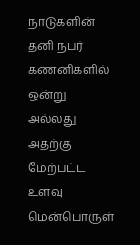நாடுகளின் தனி நபர் கணனிகளில் ஒன்று அல்லது அதற்கு மேற்பட்ட உளவு மென்பொருள்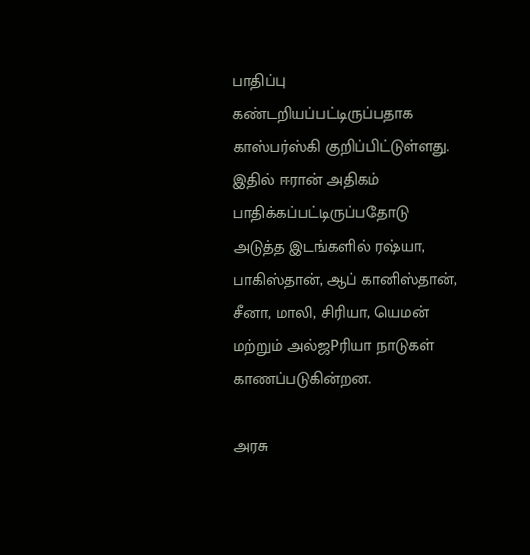பாதிப்பு கண்டறியப்பட்டிருப்பதாக காஸ்பர்ஸ்கி குறிப்பிட்டுள்ளது. இதில் ஈரான் அதிகம் பாதிக்கப்பட்டிருப்பதோடு அடுத்த இடங்களில் ரஷ்யா, பாகிஸ்தான், ஆப் கானிஸ்தான், சீனா, மாலி, சிரியா, யெமன் மற்றும் அல்ஜPரியா நாடுகள் காணப்படுகின்றன.

அரசு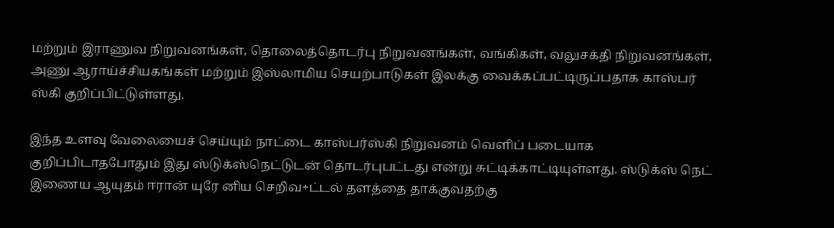மற்றும் இராணுவ நிறுவனங்கள், தொலைத்தொடர்பு நிறுவனங்கள், வங்கிகள், வலுசக்தி நிறுவனங்கள், அணு ஆராய்ச்சியகங்கள் மற்றும் இஸ்லாமிய செயற்பாடுகள் இலக்கு வைக்கப்பட்டிருப்பதாக காஸ்பர் ஸ்கி குறிப்பிட்டுள்ளது.

இந்த உளவு வேலையைச் செய்யும் நாட்டை காஸ்பர்ஸ்கி நிறுவனம் வெளிப் படையாக குறிப்பிடாதபோதும் இது ஸ்டுக்ஸ்நெட்டுடன் தொடர்புபட்டது என்று சுட்டிக்காட்டியுள்ளது. ஸ்டுக்ஸ் நெட் இணைய ஆயுதம் ஈரான் யுரே னிய செறிவ+ட்டல் தளத்தை தாக்குவதற்கு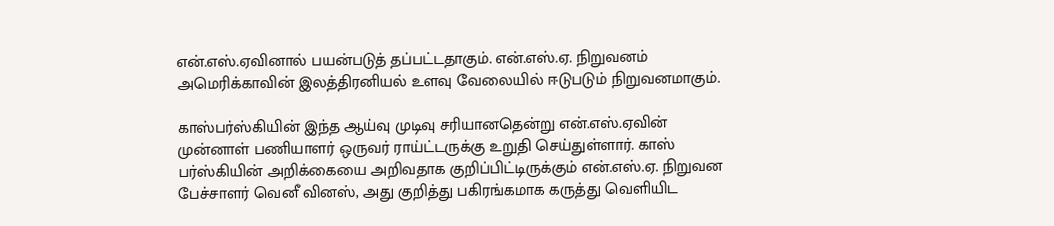என்.எஸ்.ஏவினால் பயன்படுத் தப்பட்டதாகும். என்.எஸ்.ஏ. நிறுவனம் அமெரிக்காவின் இலத்திரனியல் உளவு வேலையில் ஈடுபடும் நிறுவனமாகும்.

காஸ்பர்ஸ்கியின் இந்த ஆய்வு முடிவு சரியானதென்று என்.எஸ்.ஏவின் முன்னாள் பணியாளர் ஒருவர் ராய்ட்டருக்கு உறுதி செய்துள்ளார். காஸ் பர்ஸ்கியின் அறிக்கையை அறிவதாக குறிப்பிட்டிருக்கும் என்.எஸ்.ஏ. நிறுவன பேச்சாளர் வெனீ வினஸ், அது குறித்து பகிரங்கமாக கருத்து வெளியிட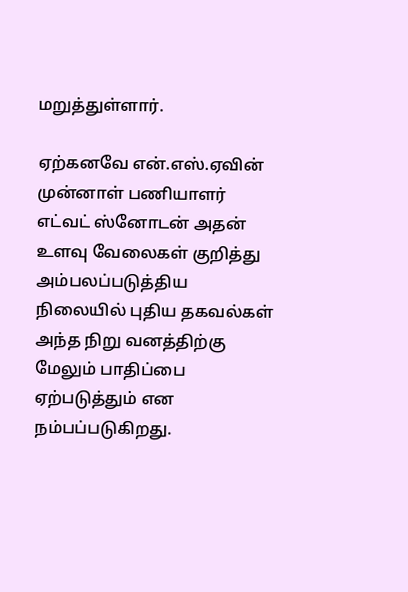மறுத்துள்ளார்.

ஏற்கனவே என்.எஸ்.ஏவின் முன்னாள் பணியாளர் எட்வட் ஸ்னோடன் அதன் உளவு வேலைகள் குறித்து அம்பலப்படுத்திய நிலையில் புதிய தகவல்கள் அந்த நிறு வனத்திற்கு மேலும் பாதிப்பை ஏற்படுத்தும் என நம்பப்படுகிறது.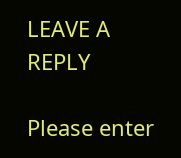LEAVE A REPLY

Please enter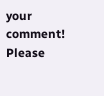your comment!
Please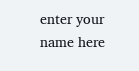enter your name here